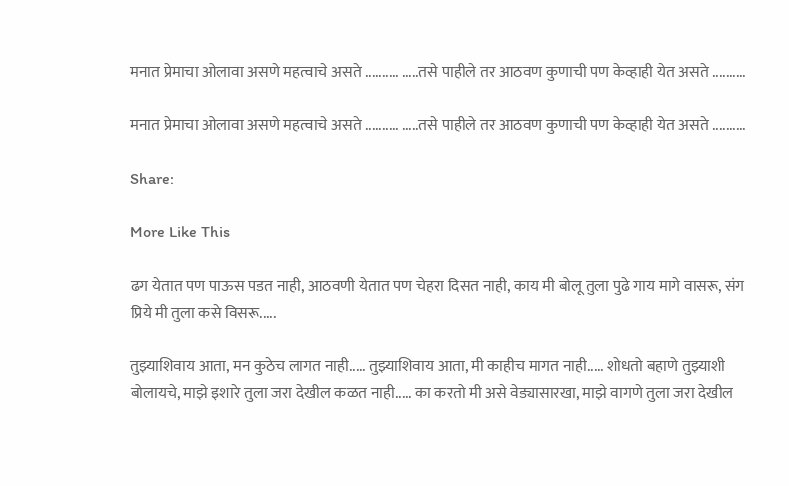मनात प्रेमाचा ओलावा असणे महत्वाचे असते .......... .....तसे पाहीले तर आठवण कुणाची पण केव्हाही येत असते ..........

मनात प्रेमाचा ओलावा असणे महत्वाचे असते .......... .....तसे पाहीले तर आठवण कुणाची पण केव्हाही येत असते ..........

Share:

More Like This

ढग येतात पण पाऊस पडत नाही, आठवणी येतात पण चेहरा दिसत नाही, काय मी बोलू तुला पुढे गाय मागे वासरू, संग प्रिये मी तुला कसे विसरू.....

तुझ्याशिवाय आता, मन कुठेच लागत नाही..... तुझ्याशिवाय आता, मी काहीच मागत नाही..... शोधतो बहाणे तुझ्याशी बोलायचे, माझे इशारे तुला जरा देखील कळत नाही..... का करतो मी असे वेड्यासारखा, माझे वागणे तुला जरा देखील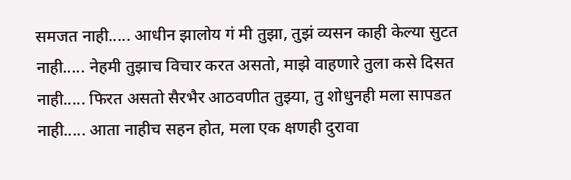समजत नाही..... आधीन झालोय गं मी तुझा, तुझं व्यसन काही केल्या सुटत नाही..... नेहमी तुझाच विचार करत असतो, माझे वाहणारे तुला कसे दिसत नाही..... फिरत असतो सैरभैर आठवणीत तुझ्या, तु शोधुनही मला सापडत नाही..... आता नाहीच सहन होत, मला एक क्षणही दुरावा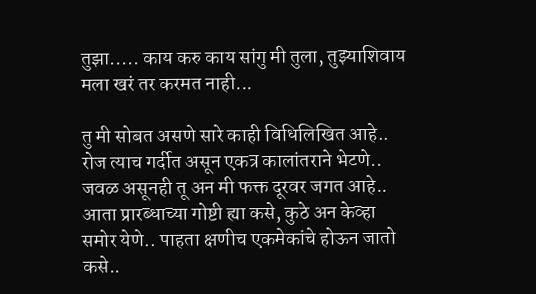तुझा..... काय करु काय सांगु मी तुला, तुझ्याशिवाय मला खरं तर करमत नाही...

तु मी सोबत असणे सारे काही विधिलिखित आहे.. रोज त्याच गर्दीत असून एकत्र कालांतराने भेटणे.. जवळ असूनही तू अन मी फक्त दूरवर जगत आहे.. आता प्रारब्धाच्या गोष्टी ह्या कसे, कुठे अन केव्हा समोर येणे.. पाहता क्षणीच एकमेकांचे होऊन जातो कसे..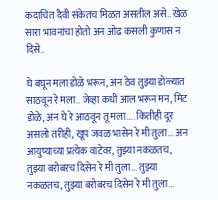कदाचित दैवी संकेतच मिळत असतील असे.. खेळ सारा भावनांचा होतो अन ओढ कसली कुणास न दिसे..

घे बघून मला डोळे भरून, अन ठेव तुझ्या डोळ्यात साठवून रे मला.. जेव्हा कधी आल भरून मन, मिट डोळे, अन घे रे आठवून तू मला.... कितीही दूर असलो तरीही, खूप जवळ भासेन रे मी तुला... अन आयुष्याच्या प्रत्येक वाटेवर, तुझ्या नकळतच, तुझ्या बरोबरच दिसेन रे मी तुला... तुझ्या नकळतच, तुझ्या बरोबरच दिसेन रे मी तुला...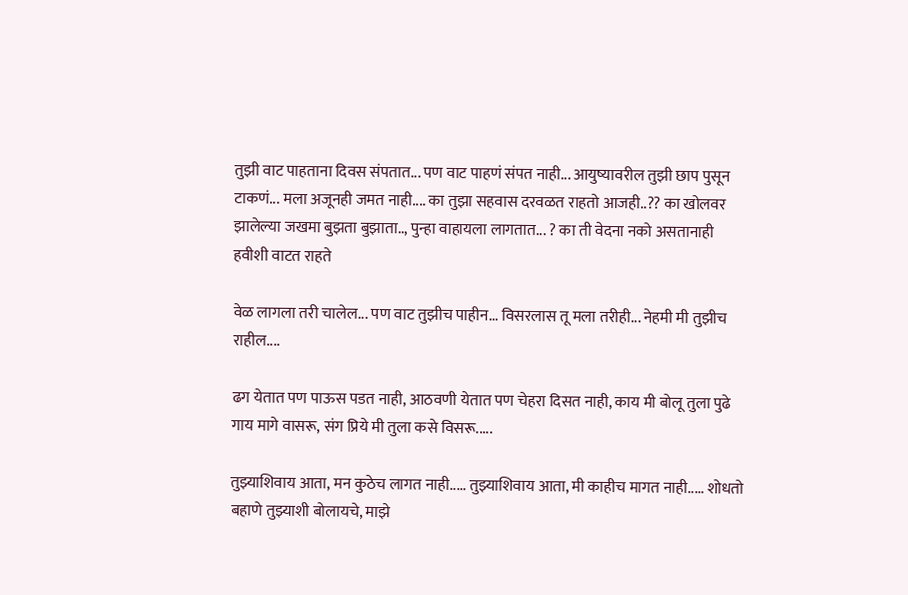तुझी वाट पाहताना दिवस संपतात... पण वाट पाहणं संपत नाही... आयुष्यावरील तुझी छाप पुसून टाकणं... मला अजूनही जमत नाही.... का तुझा सहवास दरवळत राहतो आजही..?? का खोलवर झालेल्या जखमा बुझता बुझाता.., पुन्हा वाहायला लागतात... ? का ती वेदना नको असतानाही हवीशी वाटत राहते

वेळ लागला तरी चालेल... पण वाट तुझीच पाहीन... विसरलास तू मला तरीही... नेहमी मी तुझीच राहील....

ढग येतात पण पाऊस पडत नाही, आठवणी येतात पण चेहरा दिसत नाही, काय मी बोलू तुला पुढे गाय मागे वासरू, संग प्रिये मी तुला कसे विसरू.....

तुझ्याशिवाय आता, मन कुठेच लागत नाही..... तुझ्याशिवाय आता, मी काहीच मागत नाही..... शोधतो बहाणे तुझ्याशी बोलायचे, माझे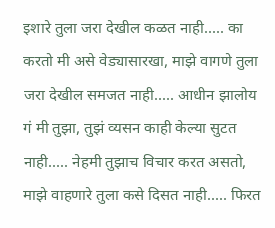इशारे तुला जरा देखील कळत नाही..... का करतो मी असे वेड्यासारखा, माझे वागणे तुला जरा देखील समजत नाही..... आधीन झालोय गं मी तुझा, तुझं व्यसन काही केल्या सुटत नाही..... नेहमी तुझाच विचार करत असतो, माझे वाहणारे तुला कसे दिसत नाही..... फिरत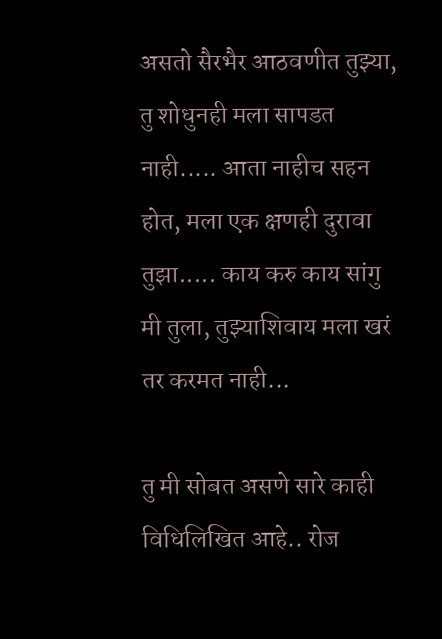असतो सैरभैर आठवणीत तुझ्या, तु शोधुनही मला सापडत नाही..... आता नाहीच सहन होत, मला एक क्षणही दुरावा तुझा..... काय करु काय सांगु मी तुला, तुझ्याशिवाय मला खरं तर करमत नाही...

तु मी सोबत असणे सारे काही विधिलिखित आहे.. रोज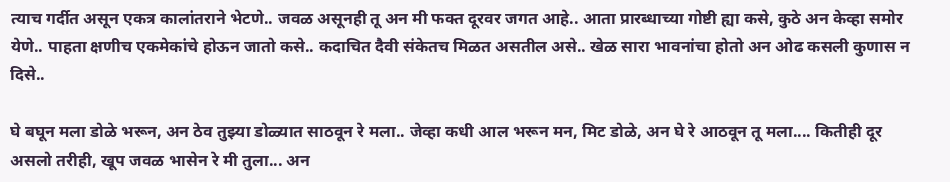त्याच गर्दीत असून एकत्र कालांतराने भेटणे.. जवळ असूनही तू अन मी फक्त दूरवर जगत आहे.. आता प्रारब्धाच्या गोष्टी ह्या कसे, कुठे अन केव्हा समोर येणे.. पाहता क्षणीच एकमेकांचे होऊन जातो कसे.. कदाचित दैवी संकेतच मिळत असतील असे.. खेळ सारा भावनांचा होतो अन ओढ कसली कुणास न दिसे..

घे बघून मला डोळे भरून, अन ठेव तुझ्या डोळ्यात साठवून रे मला.. जेव्हा कधी आल भरून मन, मिट डोळे, अन घे रे आठवून तू मला.... कितीही दूर असलो तरीही, खूप जवळ भासेन रे मी तुला... अन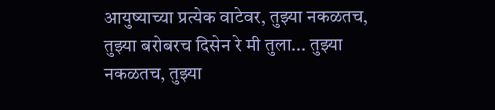आयुष्याच्या प्रत्येक वाटेवर, तुझ्या नकळतच, तुझ्या बरोबरच दिसेन रे मी तुला... तुझ्या नकळतच, तुझ्या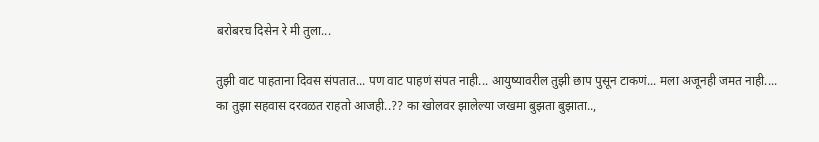बरोबरच दिसेन रे मी तुला...

तुझी वाट पाहताना दिवस संपतात... पण वाट पाहणं संपत नाही... आयुष्यावरील तुझी छाप पुसून टाकणं... मला अजूनही जमत नाही.... का तुझा सहवास दरवळत राहतो आजही..?? का खोलवर झालेल्या जखमा बुझता बुझाता..,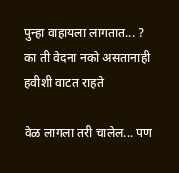पुन्हा वाहायला लागतात... ? का ती वेदना नको असतानाही हवीशी वाटत राहते

वेळ लागला तरी चालेल... पण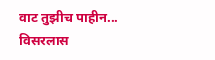वाट तुझीच पाहीन... विसरलास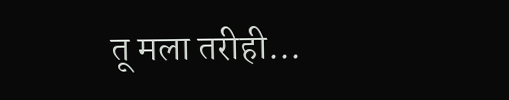तू मला तरीही...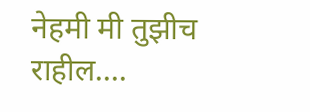नेहमी मी तुझीच राहील....